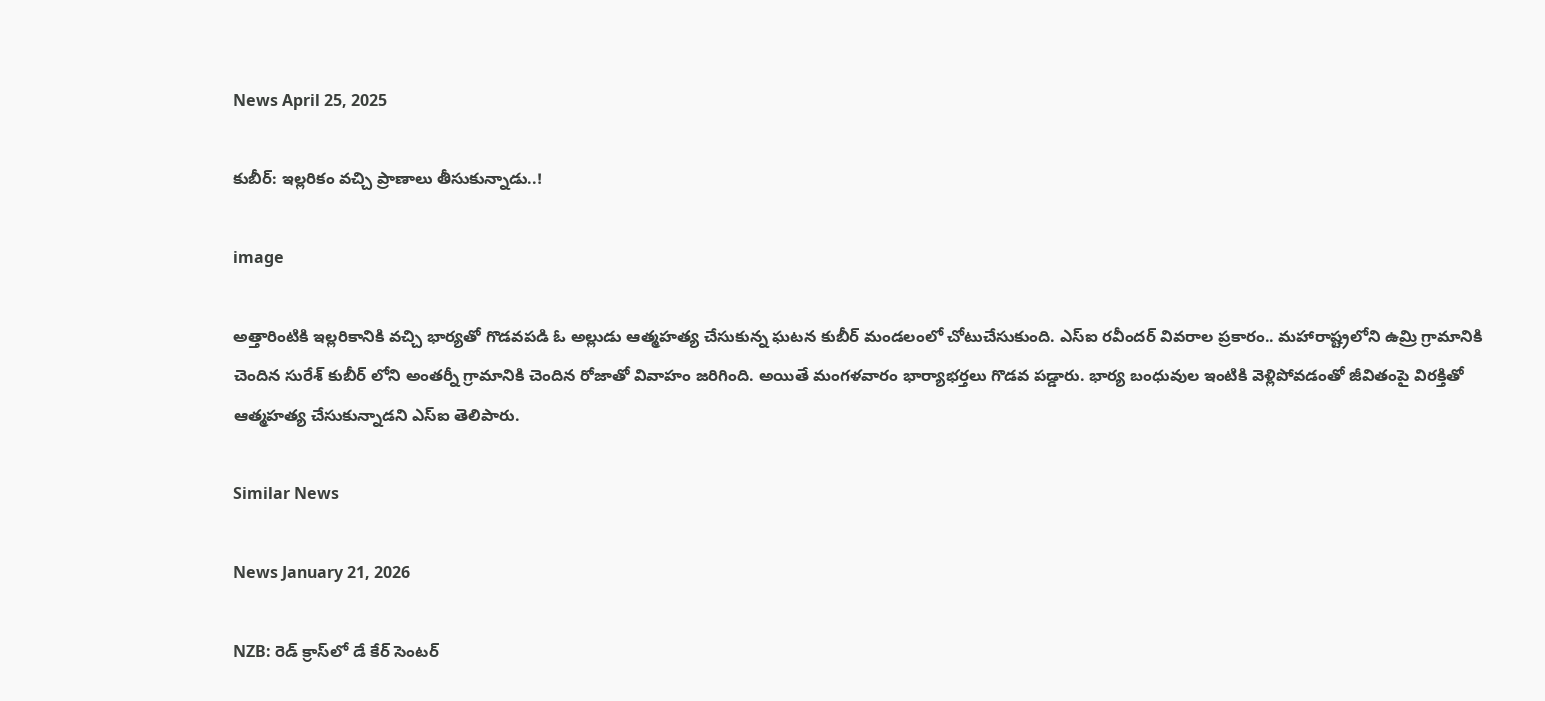News April 25, 2025

కుబీర్: ఇల్లరికం వచ్చి ప్రాణాలు తీసుకున్నాడు..!

image

అత్తారింటికి ఇల్లరికానికి వచ్చి భార్యతో గొడవపడి ఓ అల్లుడు ఆత్మహత్య చేసుకున్న ఘటన కుబీర్ మండలంలో చోటుచేసుకుంది. ఎస్ఐ రవీందర్ వివరాల ప్రకారం.. మహారాష్ట్రలోని ఉమ్రి గ్రామానికి చెందిన సురేశ్ కుబీర్ లోని అంతర్నీ గ్రామానికి చెందిన రోజాతో వివాహం జరిగింది. అయితే మంగళవారం భార్యాభర్తలు గొడవ పడ్డారు. భార్య బంధువుల ఇంటికి వెళ్లిపోవడంతో జీవితంపై విరక్తితో ఆత్మహత్య చేసుకున్నాడని ఎస్ఐ తెలిపారు.

Similar News

News January 21, 2026

NZB: రెడ్ క్రాస్‌లో డే కేర్ సెంటర్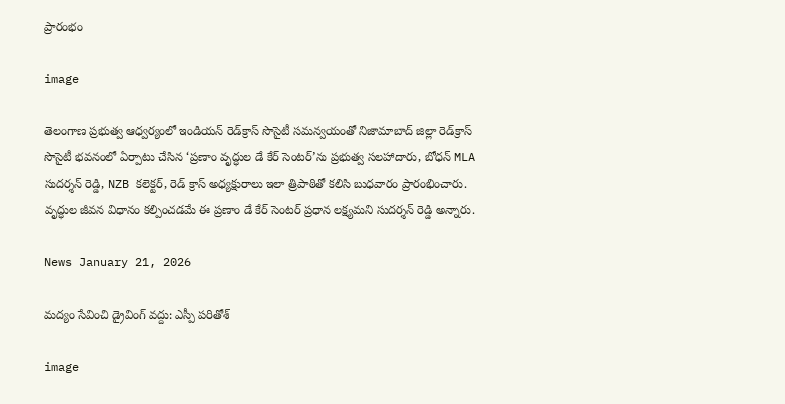ప్రారంభం

image

తెలంగాణ ప్రభుత్వ ఆధ్వర్యంలో ఇండియన్ రెడ్‌క్రాస్ సొసైటీ సమన్వయంతో నిజామాబాద్ జిల్లా రెడ్‌క్రాస్ సొసైటీ భవనంలో ఏర్పాటు చేసిన ‘ప్రణాం వృద్ధుల డే కేర్ సెంటర్’ను ప్రభుత్వ సలహాదారు, బోధన్ MLA సుదర్శన్ రెడ్డి, NZB కలెక్టర్, రెడ్ క్రాస్ అధ్యక్షురాలు ఇలా త్రిపాఠితో కలిసి బుధవారం ప్రారంభించారు. వృద్ధుల జీవన విధానం కల్పించడమే ఈ ప్రణాం డే కేర్ సెంటర్ ప్రధాన లక్ష్యమని సుదర్శన్ రెడ్డి అన్నారు.

News January 21, 2026

మద్యం సేవించి డ్రైవింగ్ వద్దు: ఎస్పీ పరితోశ్

image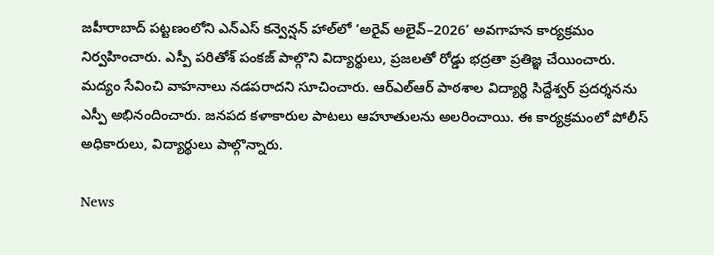జహీరాబాద్ పట్టణంలోని ఎన్‌ఎస్ కన్వెన్షన్ హాల్‌లో ‘అరైవ్ అలైవ్–2026’ అవగాహన కార్యక్రమం నిర్వహించారు. ఎస్పీ పరితోశ్ పంకజ్ పాల్గొని విద్యార్థులు, ప్రజలతో రోడ్డు భద్రతా ప్రతిజ్ఞ చేయించారు. మద్యం సేవించి వాహనాలు నడపరాదని సూచించారు. ఆర్‌ఎల్‌ఆర్ పాఠశాల విద్యార్థి సిద్దేశ్వర్ ప్రదర్శనను ఎస్పీ అభినందించారు. జనపద కళాకారుల పాటలు ఆహూతులను అలరించాయి. ఈ కార్యక్రమంలో పోలీస్ అధికారులు, విద్యార్థులు పాల్గొన్నారు.

News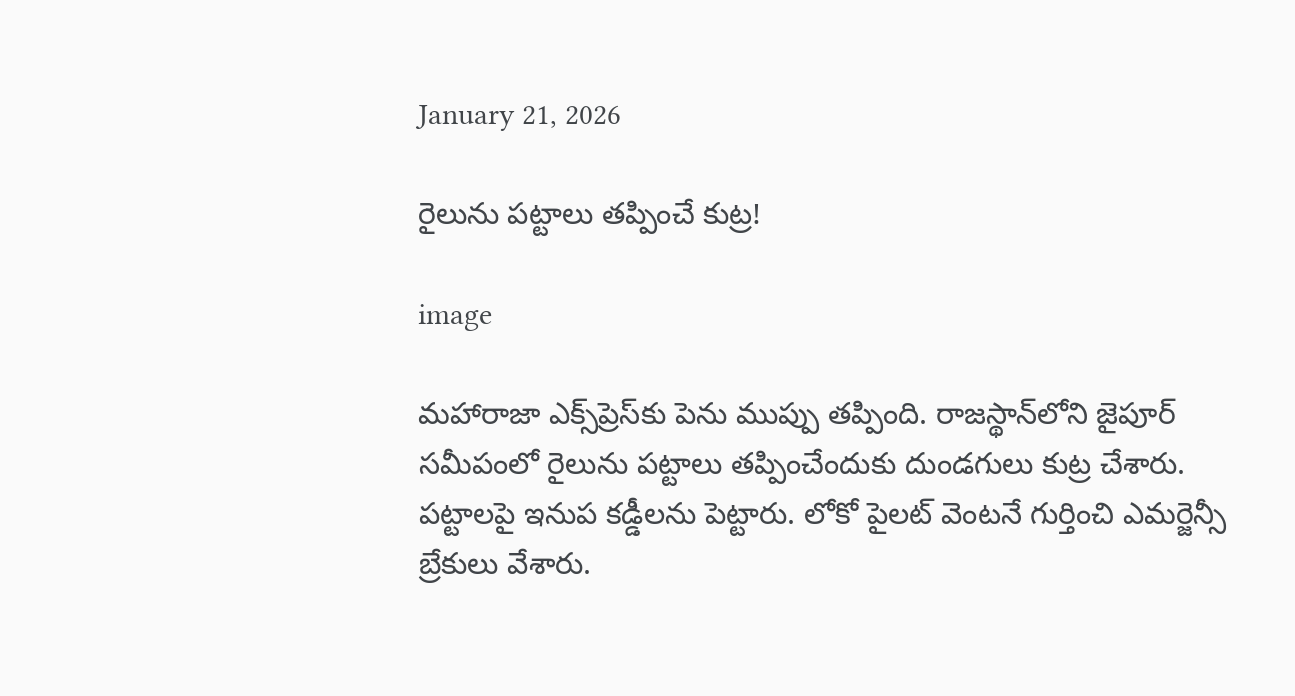January 21, 2026

రైలును పట్టాలు తప్పించే కుట్ర!

image

మహారాజా ఎక్స్‌ప్రెస్‌‌కు పెను ముప్పు తప్పింది. రాజస్థాన్‌లోని జైపూర్ సమీపంలో రైలును పట్టాలు తప్పించేందుకు దుండగులు కుట్ర చేశారు. పట్టాలపై ఇనుప కడ్డీలను పెట్టారు. లోకో పైలట్ వెంటనే గుర్తించి ఎమర్జెన్సీ బ్రేకులు వేశారు.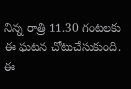నిన్న రాత్రి 11.30 గంటలకు ఈ ఘటన చోటుచేసుకుంది. ఈ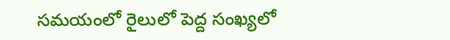సమయంలో రైలులో పెద్ద సంఖ్యలో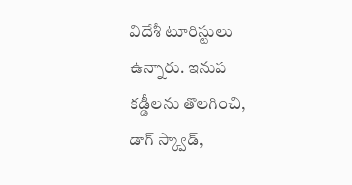విదేశీ టూరిస్టులు ఉన్నారు. ఇనుప కడ్డీలను తొలగించి, డాగ్ స్క్వాడ్,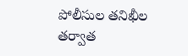పోలీసుల తనిఖీల తర్వాత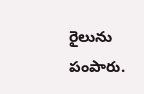రైలును పంపారు.